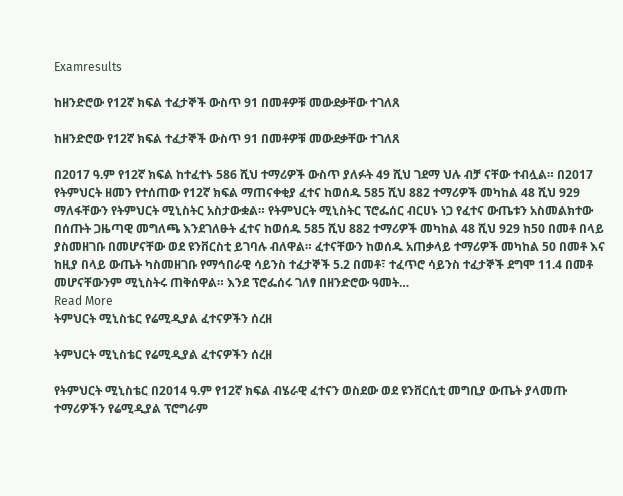Examresults

ከዘንድሮው የ12ኛ ክፍል ተፈታኞች ውስጥ 91 በመቶዎቹ መውደቃቸው ተገለጸ

ከዘንድሮው የ12ኛ ክፍል ተፈታኞች ውስጥ 91 በመቶዎቹ መውደቃቸው ተገለጸ

በ2017 ዓ.ም የ12ኛ ክፍል ከተፈተኑ 586 ሺህ ተማሪዎች ውስጥ ያለፉት 49 ሺህ ገደማ ህሉ ብቻ ናቸው ተብሏል። በ2017 የትምህርት ዘመን የተሰጠው የ12ኛ ክፍል ማጠናቀቂያ ፈተና ከወሰዱ 585 ሺህ 882 ተማሪዎች መካከል 48 ሺህ 929 ማለፋቸውን የትምህርት ሚኒስትር አስታውቋል። የትምህርት ሚኒስትር ፕሮፌሰር ብርሀኑ ነጋ የፈተና ውጤቱን አስመልክተው በሰጡት ጋዜጣዊ መግለጫ እንደገለፁት ፈተና ከወሰዱ 585 ሺህ 882 ተማሪዎች መካከል 48 ሺህ 929 ከ50 በመቶ በላይ ያስመዘገቡ በመሆናቸው ወደ ዩንቨርስቲ ይገባሉ ብለዋል። ፈተናቸውን ከወሰዱ አጠቃላይ ተማሪዎች መካከል 50 በመቶ እና ከዚያ በላይ ውጤት ካስመዘገቡ የማኅበራዊ ሳይንስ ተፈታኞች 5.2 በመቶ፣ ተፈጥሮ ሳይንስ ተፈታኞች ደግሞ 11.4 በመቶ መሆናቸውንም ሚኒስትሩ ጠቅሰዋል። እንደ ፕሮፌሰሩ ገለፃ በዘንድሮው ዓመት…
Read More
ትምህርት ሚኒስቴር የሬሚዲያል ፈተናዎችን ሰረዘ

ትምህርት ሚኒስቴር የሬሚዲያል ፈተናዎችን ሰረዘ

የትምህርት ሚኒስቴር በ2014 ዓ.ም የ12ኛ ክፍል ብሄራዊ ፈተናን ወስደው ወደ ዩንቨርሲቲ መግቢያ ውጤት ያላመጡ ተማሪዎችን የሬሚዲያል ፕሮግራም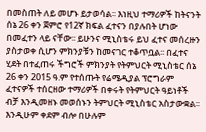በመስጠት ለይ መሆኑ ይታወሳል፡፡ እነዚህ ተማሪዎች ከትናንት ሰኔ 26 ቀን ጀምሮ የ12ኛ ክፍል ፈተናን በያሉበት ሆነው በመፈተን ላይ ናቸው፡፡ ይሁንና ሚኒስቴሩ ይህ ፈተና መሰረዙን ያስታወቀ ሲሆን ምክንያቹን ከመናገር ተቆጥቧል፡፡ በፈተና ሂደት በተፈጠሩ ችግሮች ምክንያት የትምህርት ሚኒስቴር ሰኔ 26 ቀን 2015 ዓ.ም የተሰጡት የሬሜዲያል ፕሮግራም ፈተናዎች ተሰርዘው ተማሪዎች በቀሩት የትምህርት ዓይነቶች ብቻ እንዲመዘኑ መወሰኑን ትምህርት ሚኒስቴር አስታውቋል፡፡ እንዲሁም ቀደም ብሎ በሁሉም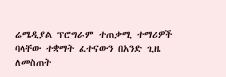ሬሜዲያል ፕሮግራም ተጠቃሚ ተማሪዎች ባላቸው ተቋማት ፈተናውን በአንድ ጊዜ ለመስጠት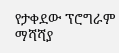የታቀደው ፕሮግራም ማሻሻያ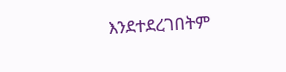እንደተደረገበትም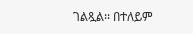ገልጿል፡፡ በተለይም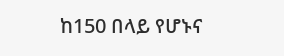ከ150 በላይ የሆኑና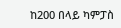ከ200 በላይ ካምፓስ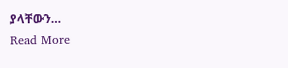ያላቸውን…
Read More